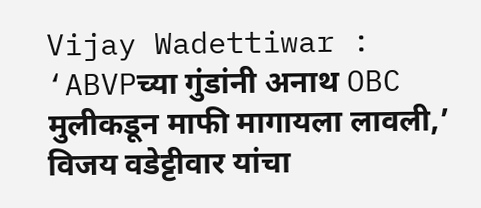Vijay Wadettiwar : ‘ABVPच्या गुंडांनी अनाथ OBC मुलीकडून माफी मागायला लावली,’ विजय वडेट्टीवार यांचा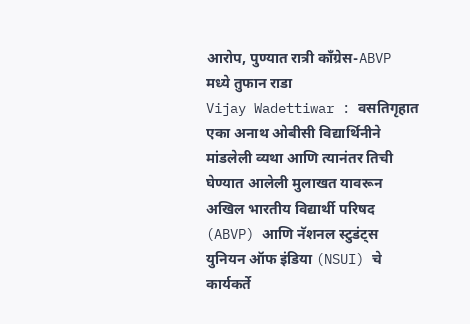आरोप, पुण्यात रात्री काँग्रेस-ABVP मध्ये तुफान राडा
Vijay Wadettiwar : वसतिगृहात एका अनाथ ओबीसी विद्यार्थिनीने मांडलेली व्यथा आणि त्यानंतर तिची घेण्यात आलेली मुलाखत यावरून अखिल भारतीय विद्यार्थी परिषद (ABVP) आणि नॅशनल स्टुडंट्स युनियन ऑफ इंडिया (NSUI) चे कार्यकर्ते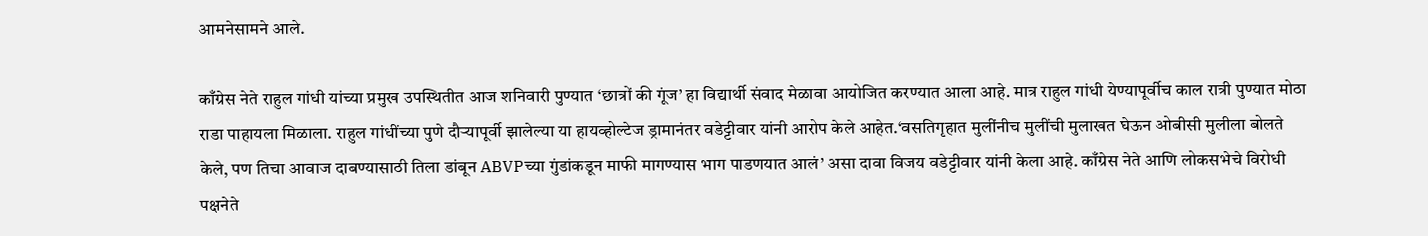आमनेसामने आले.

काँग्रेस नेते राहुल गांधी यांच्या प्रमुख उपस्थितीत आज शनिवारी पुण्यात ‘छात्रों की गूंज’ हा विद्यार्थी संवाद मेळावा आयोजित करण्यात आला आहे. मात्र राहुल गांधी येण्यापूर्वीच काल रात्री पुण्यात मोठा राडा पाहायला मिळाला. राहुल गांधींच्या पुणे दौऱ्यापूर्वी झालेल्या या हायव्होल्टेज ड्रामानंतर वडेट्टीवार यांनी आरोप केले आहेत.‘वसतिगृहात मुलींनीच मुलींची मुलाखत घेऊन ओबीसी मुलीला बोलते केले, पण तिचा आवाज दाबण्यासाठी तिला डांबून ABVPच्या गुंडांकडून माफी मागण्यास भाग पाडणयात आलं’ असा दावा विजय वडेट्टीवार यांनी केला आहे. काँग्रेस नेते आणि लोकसभेचे विरोधी पक्षनेते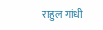राहुल गांधी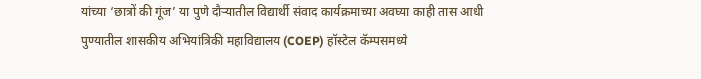यांच्या ‘छात्रों की गूंज’ या पुणे दौऱ्यातील विद्यार्थी संवाद कार्यक्रमाच्या अवघ्या काही तास आधी पुण्यातील शासकीय अभियांत्रिकी महाविद्यालय (COEP) हॉस्टेल कॅम्पसमध्ये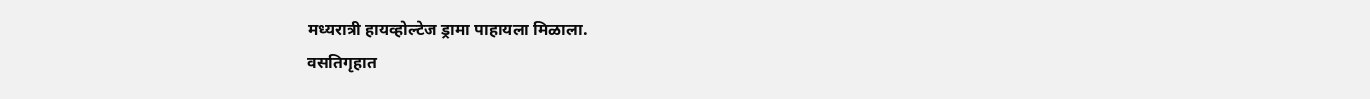मध्यरात्री हायव्होल्टेज ड्रामा पाहायला मिळाला.
वसतिगृहात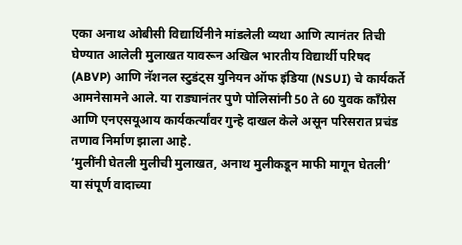एका अनाथ ओबीसी विद्यार्थिनीने मांडलेली व्यथा आणि त्यानंतर तिची घेण्यात आलेली मुलाखत यावरून अखिल भारतीय विद्यार्थी परिषद (ABVP) आणि नॅशनल स्टुडंट्स युनियन ऑफ इंडिया (NSUI) चे कार्यकर्ते आमनेसामने आले. या राड्यानंतर पुणे पोलिसांनी 50 ते 60 युवक काँग्रेस आणि एनएसयूआय कार्यकर्त्यांवर गुन्हे दाखल केले असून परिसरात प्रचंड तणाव निर्माण झाला आहे.
‘मुलींनी घेतली मुलीची मुलाखत, अनाथ मुलीकडून माफी मागून घेतली’
या संपूर्ण वादाच्या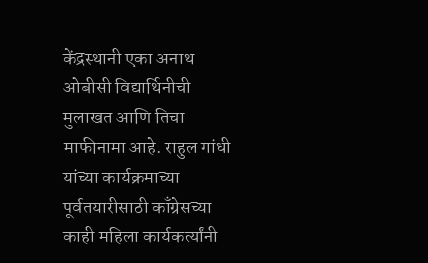केंद्रस्थानी एका अनाथ ओबीसी विद्यार्थिनीची मुलाखत आणि तिचा माफीनामा आहे. राहुल गांधी यांच्या कार्यक्रमाच्या पूर्वतयारीसाठी काँग्रेसच्या काही महिला कार्यकर्त्यांनी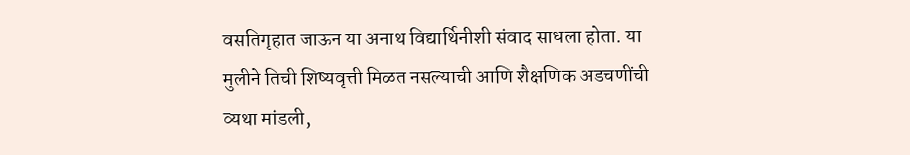वसतिगृहात जाऊन या अनाथ विद्यार्थिनीशी संवाद साधला होता. या मुलीने तिची शिष्यवृत्ती मिळत नसल्याची आणि शैक्षणिक अडचणींची व्यथा मांडली,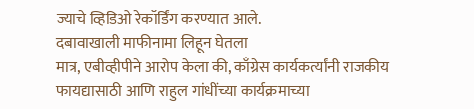ज्याचे व्हिडिओ रेकॉर्डिंग करण्यात आले.
दबावाखाली माफीनामा लिहून घेतला
मात्र, एबीव्हीपीने आरोप केला की, काँग्रेस कार्यकर्त्यांनी राजकीय फायद्यासाठी आणि राहुल गांधींच्या कार्यक्रमाच्या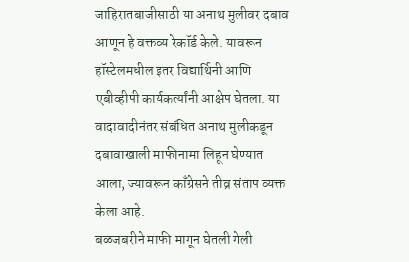जाहिरातबाजीसाठी या अनाथ मुलीवर दबाव आणून हे वक्तव्य रेकॉर्ड केले. यावरून हॉस्टेलमधील इतर विद्यार्थिनी आणि एबीव्हीपी कार्यकर्त्यांनी आक्षेप घेतला. या वादावादीनंतर संबंधित अनाथ मुलीकडून दबावाखाली माफीनामा लिहून घेण्यात आला, ज्यावरून काँग्रेसने तीव्र संताप व्यक्त केला आहे.
बळजबरीने माफी मागून घेतली गेली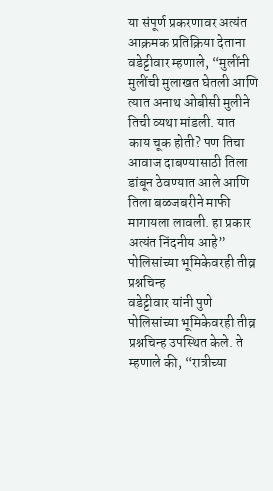या संपूर्ण प्रकरणावर अत्यंत आक्रमक प्रतिक्रिया देताना वडेट्टीवार म्हणाले, “मुलींनी मुलींची मुलाखत घेतली आणि त्यात अनाथ ओबीसी मुलीने तिची व्यथा मांडली. यात काय चूक होती? पण तिचा आवाज दाबण्यासाठी तिला डांबून ठेवण्यात आले आणि तिला बळजबरीने माफी मागायला लावली. हा प्रकार अत्यंत निंदनीय आहे”
पोलिसांच्या भूमिकेवरही तीव्र प्रश्नचिन्ह
वडेट्टीवार यांनी पुणे पोलिसांच्या भूमिकेवरही तीव्र प्रश्नचिन्ह उपस्थित केले. ते म्हणाले की, “रात्रीच्या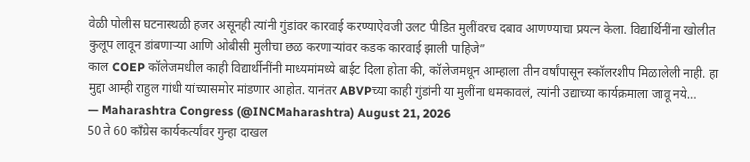वेळी पोलीस घटनास्थळी हजर असूनही त्यांनी गुंडांवर कारवाई करण्याऐवजी उलट पीडित मुलींवरच दबाव आणण्याचा प्रयत्न केला. विद्यार्थिनींना खोलीत कुलूप लावून डांबणाऱ्या आणि ओबीसी मुलीचा छळ करणाऱ्यांवर कडक कारवाई झाली पाहिजे”
काल COEP कॉलेजमधील काही विद्यार्थीनींनी माध्यमांमध्ये बाईट दिला होता की, कॉलेजमधून आम्हाला तीन वर्षांपासून स्कॉलरशीप मिळालेली नाही. हा मुद्दा आम्ही राहुल गांधी यांच्यासमोर मांडणार आहोत. यानंतर ABVPच्या काही गुंडांनी या मुलींना धमकावलं, त्यांनी उद्याच्या कार्यक्रमाला जावू नये…
— Maharashtra Congress (@INCMaharashtra) August 21, 2026
50 ते 60 काँग्रेस कार्यकर्त्यांवर गुन्हा दाखल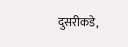दुसरीकडे,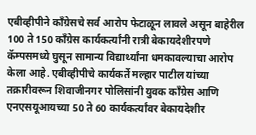एबीव्हीपीने काँग्रेसचे सर्व आरोप फेटाळून लावले असून बाहेरील 100 ते 150 काँग्रेस कार्यकर्त्यांनी रात्री बेकायदेशीरपणे कॅम्पसमध्ये घुसून सामान्य विद्यार्थ्यांना धमकावल्याचा आरोप केला आहे. एबीव्हीपीचे कार्यकर्ते मल्हार पाटील यांच्या तक्रारीवरून शिवाजीनगर पोलिसांनी युवक काँग्रेस आणि एनएसयूआयच्या 50 ते 60 कार्यकर्त्यांवर बेकायदेशीर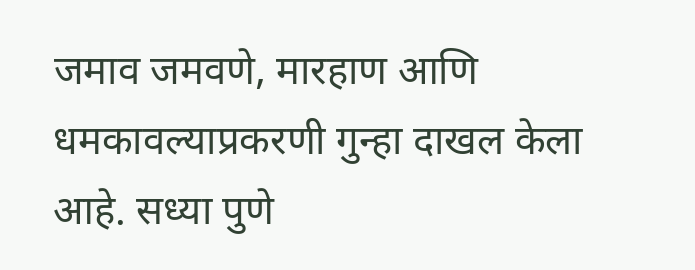जमाव जमवणे, मारहाण आणि धमकावल्याप्रकरणी गुन्हा दाखल केला आहे. सध्या पुणे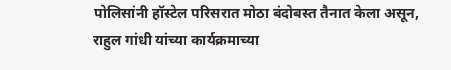पोलिसांनी हॉस्टेल परिसरात मोठा बंदोबस्त तैनात केला असून, राहुल गांधी यांच्या कार्यक्रमाच्या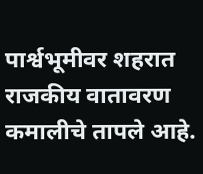पार्श्वभूमीवर शहरात राजकीय वातावरण कमालीचे तापले आहे.